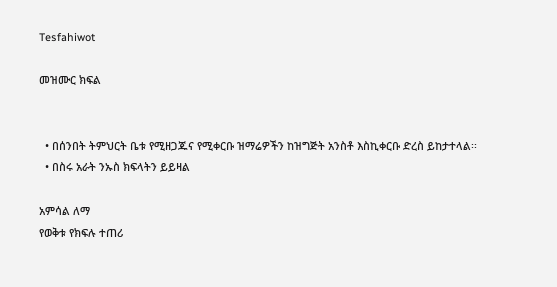Tesfahiwot

መዝሙር ክፍል


  • በሰንበት ትምህርት ቤቱ የሚዘጋጁና የሚቀርቡ ዝማሬዎችን ከዝግጅት አንስቶ እስኪቀርቡ ድረስ ይከታተላል፡፡
  • በስሩ አራት ንኡስ ክፍላትን ይይዛል

አምሳል ለማ
የወቅቱ የክፍሉ ተጠሪ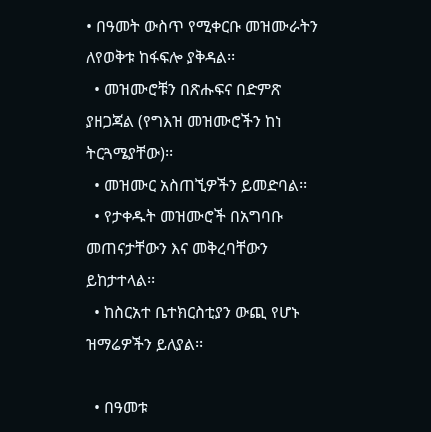• በዓመት ውስጥ የሚቀርቡ መዝሙራትን ለየወቅቱ ከፋፍሎ ያቅዳል፡፡
  • መዝሙሮቹን በጽሑፍና በድምጽ ያዘጋጃል (የግእዝ መዝሙሮችን ከነ ትርጓሜያቸው)፡፡
  • መዝሙር አስጠኚዎችን ይመድባል፡፡
  • የታቀዱት መዝሙሮች በአግባቡ መጠናታቸውን እና መቅረባቸውን ይከታተላል፡፡
  • ከስርአተ ቤተክርስቲያን ውጪ የሆኑ ዝማሬዎችን ይለያል፡፡

  • በዓመቱ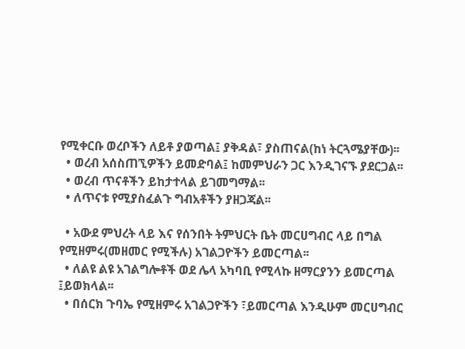የሚቀርቡ ወረቦችን ለይቶ ያወጣል፤ ያቅዳል፣ ያስጠናል(ከነ ትርጓሜያቸው)፡፡
  • ወረብ አሰስጠኚዎችን ይመድባል፤ ከመምህራን ጋር እንዲገናኙ ያደርጋል፡፡
  • ወረብ ጥናቶችን ይከታተላል ይገመግማል፡፡
  • ለጥናቱ የሚያስፈልጉ ግብአቶችን ያዘጋጃል፡፡

  • አውደ ምህረት ላይ እና የሰንበት ትምህርት ቤት መርሀግብር ላይ በግል የሚዘምሩ(መዘመር የሚችሉ) አገልጋዮችን ይመርጣል፡፡
  • ለልዩ ልዩ አገልግሎቶች ወደ ሌላ አካባቢ የሚላኩ ዘማርያንን ይመርጣል ፤ይወክላል፡፡
  • በሰርክ ጉባኤ የሚዘምሩ አገልጋዮችን ፣ይመርጣል እንዲሁም መርሀግብር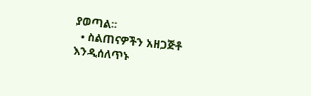ያወጣል፡፡
  • ስልጠናዎችን አዘጋጅቶ እንዲሰለጥኑ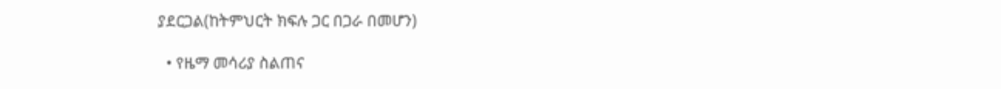ያደርጋል(ከትምህርት ክፍሉ ጋር በጋራ በመሆን)

  • የዜማ መሳሪያ ስልጠና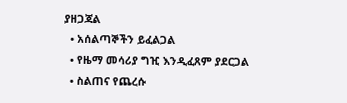ያዘጋጃል
  • አሰልጣኞችን ይፈልጋል
  • የዜማ መሳሪያ ግዢ እንዲፈጸም ያደርጋል
  • ስልጠና የጨረሱ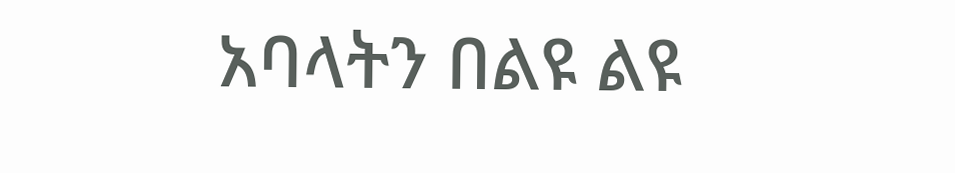አባላትን በልዩ ልዩ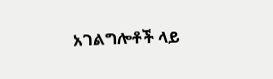አገልግሎቶች ላይ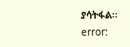ያሳትፋል፡፡
error: